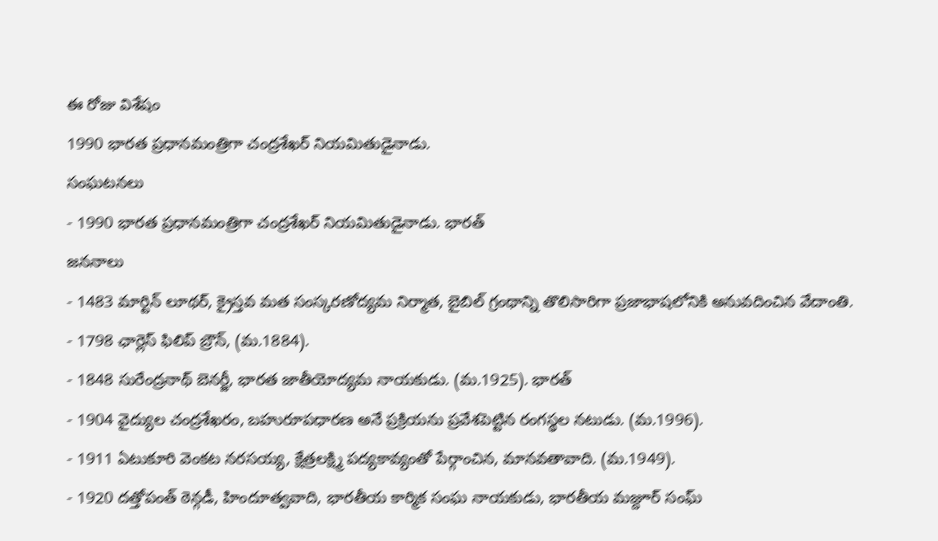ఈ రోజు విశేషం
1990 భారత ప్రధానమంత్రిగా చంద్రశేఖర్ నియమితుడైనాడు.
సంఘటనలు
- 1990 భారత ప్రధానమంత్రిగా చంద్రశేఖర్ నియమితుడైనాడు. భారత్
జననాలు
- 1483 మార్టిన్ లూథర్, క్రైస్తవ మత సంస్కరణోద్యమ నిర్మాత, బైబిల్ గ్రంథాన్ని తొలిసారిగా ప్రజాభాషలోనికి అనువదించిన వేదాంతి.
- 1798 ఛార్లెస్ ఫిలిప్ బ్రౌన్, (మ.1884).
- 1848 సురేంద్రనాథ్ బెనర్జీ, భారత జాతీయోద్యమ నాయకుడు. (మ.1925). భారత్
- 1904 వైద్యుల చంద్రశేఖరం, బహురూపధారణ అనే ప్రక్రియను ప్రవేశపెట్టిన రంగస్థల నటుడు. (మ.1996).
- 1911 ఏటుకూరి వెంకట నరసయ్య, క్షేత్రలక్ష్మి పద్యకావ్యంతో పేర్గాంచిన, మానవతావాది. (మ.1949).
- 1920 దత్తోపంత్ ఠెన్గడీ, హిందూత్వవాది, భారతీయ కార్మిక సంఘ నాయకుడు, భారతీయ మజ్దూర్ సంఘ్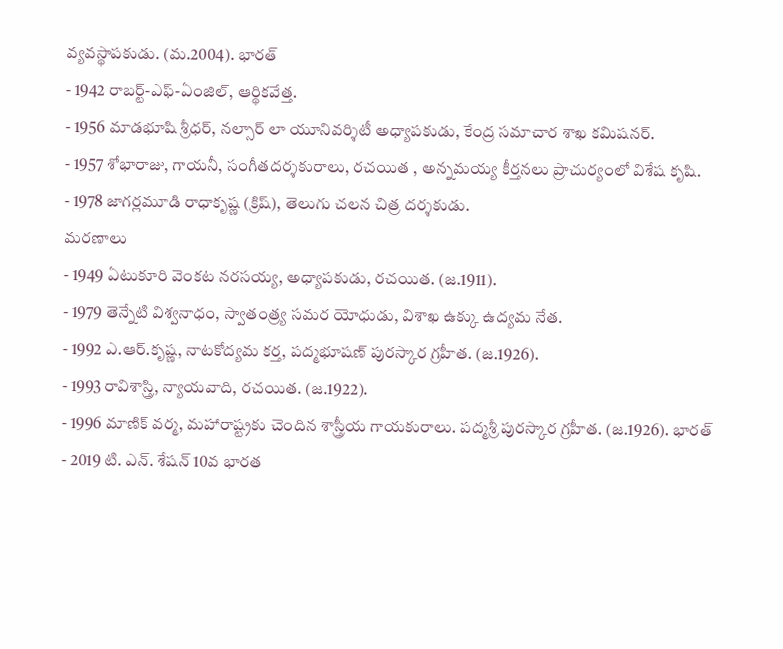వ్యవస్థాపకుడు. (మ.2004). భారత్
- 1942 రాబర్ట్-ఎఫ్-ఏంజిల్, ఆర్థికవేత్త.
- 1956 మాడభూషి శ్రీధర్, నల్సార్ లా యూనివర్శిటీ అధ్యాపకుడు, కేంద్ర సమాచార శాఖ కమిషనర్.
- 1957 శోభారాజు, గాయనీ, సంగీతదర్శకురాలు, రచయిత , అన్నమయ్య కీర్తనలు ప్రాచుర్యంలో విశేష కృషి.
- 1978 జాగర్లమూడి రాధాకృష్ణ (క్రిష్), తెలుగు చలన చిత్ర దర్శకుడు.
మరణాలు
- 1949 ఏటుకూరి వెంకట నరసయ్య, అధ్యాపకుడు, రచయిత. (జ.1911).
- 1979 తెన్నేటి విశ్వనాధం, స్వాతంత్ర్య సమర యోధుడు, విశాఖ ఉక్కు ఉద్యమ నేత.
- 1992 ఎ.ఆర్.కృష్ణ, నాటకోద్యమ కర్త, పద్మభూషణ్ పురస్కార గ్రహీత. (జ.1926).
- 1993 రావిశాస్త్రి, న్యాయవాది, రచయిత. (జ.1922).
- 1996 మాణిక్ వర్మ, మహారాష్ట్రకు చెందిన శాస్త్రీయ గాయకురాలు. పద్మశ్రీ పురస్కార గ్రహీత. (జ.1926). భారత్
- 2019 టి. ఎన్. శేషన్ 10వ భారత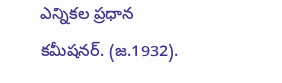ఎన్నికల ప్రధాన కమీషనర్. (జ.1932).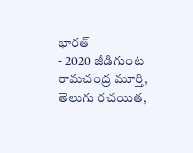భారత్
- 2020 జీడిగుంట రామచంద్ర మూర్తి, తెలుగు రచయిత,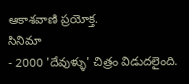ఆకాశవాణి ప్రయోక్త.
సినిమా
- 2000 'దేవుళ్ళు' చిత్రం విడుదలైంది.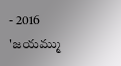- 2016 'జయమ్ము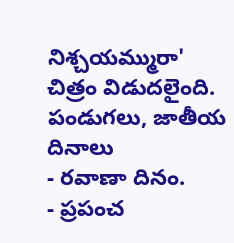నిశ్చయమ్మురా' చిత్రం విడుదలైంది.
పండుగలు, జాతీయ దినాలు
- రవాణా దినం.
- ప్రపంచ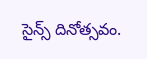సైన్స్ దినోత్సవం.